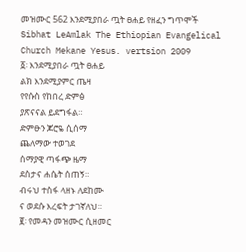መዝሙር 562 እንደሚያበራ ጧት ፀሐይ የዘፈን ግጥሞች
Sibhat LeAmlak The Ethiopian Evangelical Church Mekane Yesus. vertsion 2009
፩፡ እንደሚያበራ ጧት ፀሐይ
ልክ እንደሚያምር ጤዛ
የየሱስ የከበረ ድምፅ
ያጽናናል ይደግፋል።
ድምፁን ጆሮዬ ሲሰማ
ጨለማው ተወገደ
ሰማያዊ ጣፋጭ ዜማ
ደስታና ሐሴት ሰጠኝ።
ብሩህ ተስፋ ላዘኑ ለደከሙ
ና ወደሱ እረፍት ታገኛለህ።
፪፡ የመዳን መዝሙር ሲዘመር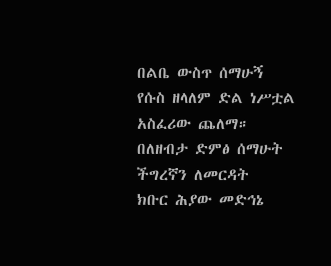በልቤ ውስጥ ሰማሁኝ
የሱስ ዘላለም ድል ነሥቷል
አስፈሪው ጨለማ።
በለዘብታ ድምፅ ሰማሁት
ችግረኛን ለመርዳት
ክቡር ሕያው መድኅኔ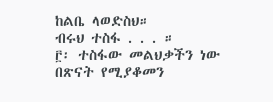ከልቤ ላወድስህ።
ብሩህ ተስፋ . . . ።
፫፡ ተስፋው መልህቃችን ነው
በጽናት የሚያቆመን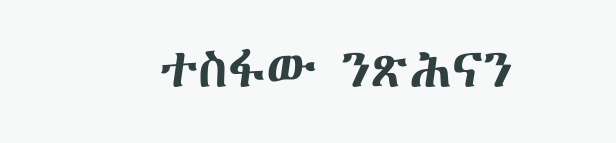ተስፋው ንጽሕናን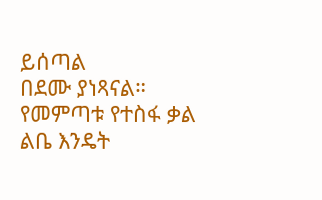ይሰጣል
በደሙ ያነጻናል።
የመምጣቱ የተስፋ ቃል
ልቤ እንዴት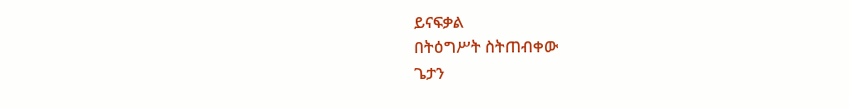ይናፍቃል
በትዕግሥት ስትጠብቀው
ጌታን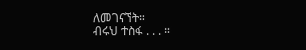ለመገናኘት።
ብሩህ ተስፋ . . . ።